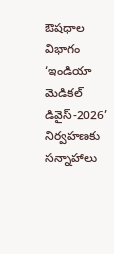ఔషధాల విభాగం
‘ఇండియా మెడికల్ డివైస్-2026’ నిర్వహణకు సన్నాహాలు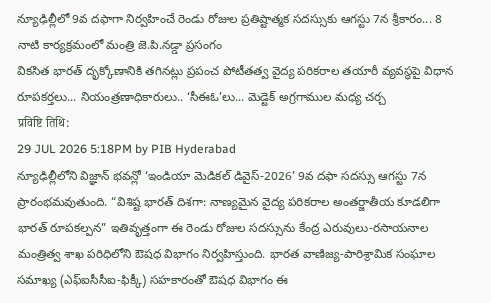న్యూఢిల్లీలో 9వ దఫాగా నిర్వహించే రెండు రోజుల ప్రతిష్టాత్మక సదస్సుకు ఆగస్టు 7న శ్రీకారం... 8 నాటి కార్యక్రమంలో మంత్రి జె.పి.నడ్డా ప్రసంగం
వికసిత భారత్ దృక్కోణానికి తగినట్లు ప్రపంచ పోటీతత్వ వైద్య పరికరాల తయారీ వ్యవస్థపై విధాన రూపకర్తలు... నియంత్రణాధికారులు.. ‘సీఈఓ’లు... మెడ్టెక్ అగ్రగాముల మధ్య చర్చ
प्रविष्टि तिथि:
29 JUL 2026 5:18PM by PIB Hyderabad
న్యూఢిల్లీలోని విజ్ఞాన్ భవన్లో ‘ఇండియా మెడికల్ డివైస్-2026’ 9వ దఫా సదస్సు ఆగస్టు 7న ప్రారంభమవుతుంది. “విశిష్ట భారత్ దిశగా: నాణ్యమైన వైద్య పరికరాల అంతర్జాతీయ కూడలిగా భారత్ రూపకల్పన” ఇతివృత్తంగా ఈ రెండు రోజుల సదస్సును కేంద్ర ఎరువులు-రసాయనాల మంత్రిత్వ శాఖ పరిధిలోని ఔషధ విభాగం నిర్వహిస్తుంది. భారత వాణిజ్య-పారిశ్రామిక సంఘాల సమాఖ్య (ఎఫ్ఐసీసీఐ-ఫిక్కీ) సహకారంతో ఔషధ విభాగం ఈ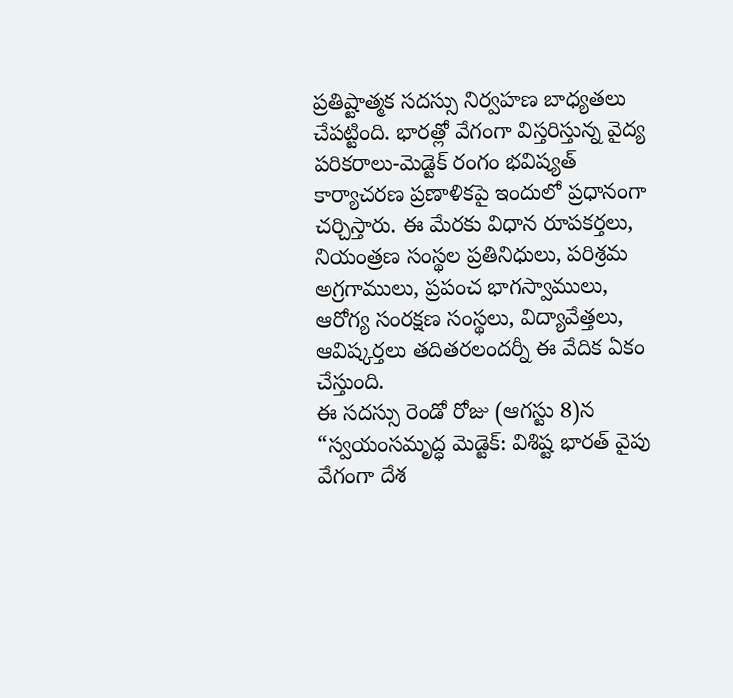ప్రతిష్టాత్మక సదస్సు నిర్వహణ బాధ్యతలు చేపట్టింది. భారత్లో వేగంగా విస్తరిస్తున్న వైద్య పరికరాలు-మెడ్టెక్ రంగం భవిష్యత్ కార్యాచరణ ప్రణాళికపై ఇందులో ప్రధానంగా చర్చిస్తారు. ఈ మేరకు విధాన రూపకర్తలు, నియంత్రణ సంస్థల ప్రతినిధులు, పరిశ్రమ అగ్రగాములు, ప్రపంచ భాగస్వాములు, ఆరోగ్య సంరక్షణ సంస్థలు, విద్యావేత్తలు, ఆవిష్కర్తలు తదితరలందర్నీ ఈ వేదిక ఏకం చేస్తుంది.
ఈ సదస్సు రెండో రోజు (ఆగస్టు 8)న “స్వయంసమృద్ధ మెడ్టెక్: విశిష్ట భారత్ వైపు వేగంగా దేశ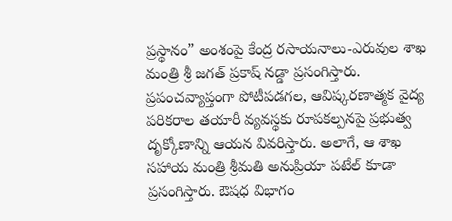ప్రస్థానం” అంశంపై కేంద్ర రసాయనాలు-ఎరువుల శాఖ మంత్రి శ్రీ జగత్ ప్రకాష్ నడ్డా ప్రసంగిస్తారు. ప్రపంచవ్యాప్తంగా పోటీపడగల, ఆవిష్కరణాత్మక వైద్య పరికరాల తయారీ వ్యవస్థకు రూపకల్పనపై ప్రభుత్వ దృక్కోణాన్ని ఆయన వివరిస్తారు. అలాగే, ఆ శాఖ సహాయ మంత్రి శ్రీమతి అనుప్రియా పటేల్ కూడా ప్రసంగిస్తారు. ఔషధ విభాగం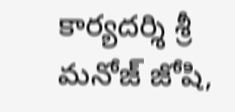కార్యదర్శి శ్రీ మనోజ్ జోషి,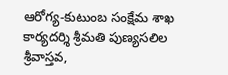ఆరోగ్య-కుటుంబ సంక్షేమ శాఖ కార్యదర్శి శ్రీమతి పుణ్యసలిల శ్రీవాస్తవ,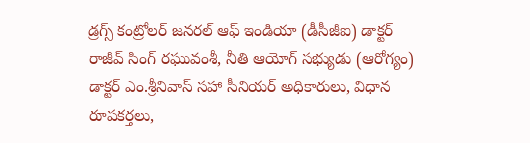డ్రగ్స్ కంట్రోలర్ జనరల్ ఆఫ్ ఇండియా (డీసీజీఐ) డాక్టర్ రాజీవ్ సింగ్ రఘువంశీ, నీతి ఆయోగ్ సభ్యుడు (ఆరోగ్యం) డాక్టర్ ఎం.శ్రీనివాస్ సహా సీనియర్ అధికారులు, విధాన రూపకర్తలు,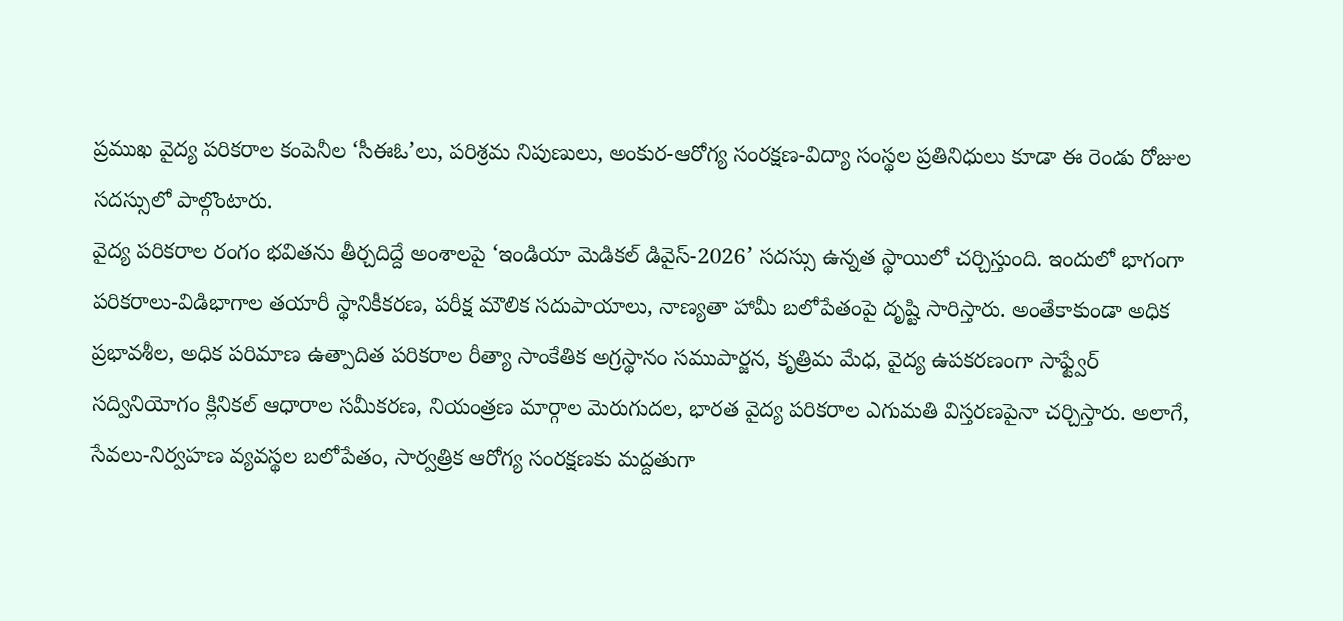ప్రముఖ వైద్య పరికరాల కంపెనీల ‘సీఈఓ’లు, పరిశ్రమ నిపుణులు, అంకుర-ఆరోగ్య సంరక్షణ-విద్యా సంస్థల ప్రతినిధులు కూడా ఈ రెండు రోజుల సదస్సులో పాల్గొంటారు.
వైద్య పరికరాల రంగం భవితను తీర్చదిద్దే అంశాలపై ‘ఇండియా మెడికల్ డివైస్-2026’ సదస్సు ఉన్నత స్థాయిలో చర్చిస్తుంది. ఇందులో భాగంగా పరికరాలు-విడిభాగాల తయారీ స్థానికీకరణ, పరీక్ష మౌలిక సదుపాయాలు, నాణ్యతా హామీ బలోపేతంపై దృష్టి సారిస్తారు. అంతేకాకుండా అధిక ప్రభావశీల, అధిక పరిమాణ ఉత్పాదిత పరికరాల రీత్యా సాంకేతిక అగ్రస్థానం సముపార్జన, కృత్రిమ మేధ, వైద్య ఉపకరణంగా సాఫ్ట్వేర్ సద్వినియోగం క్లినికల్ ఆధారాల సమీకరణ, నియంత్రణ మార్గాల మెరుగుదల, భారత వైద్య పరికరాల ఎగుమతి విస్తరణపైనా చర్చిస్తారు. అలాగే, సేవలు-నిర్వహణ వ్యవస్థల బలోపేతం, సార్వత్రిక ఆరోగ్య సంరక్షణకు మద్దతుగా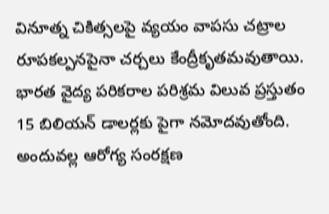వినూత్న చికిత్సలపై వ్యయం వాపసు చట్రాల రూపకల్పనపైనా చర్చలు కేంద్రీకృతమవుతాయి.
భారత వైద్య పరికరాల పరిశ్రమ విలువ ప్రస్తుతం 15 బిలియన్ డాలర్లకు పైగా నమోదవుతోంది. అందువల్ల ఆరోగ్య సంరక్షణ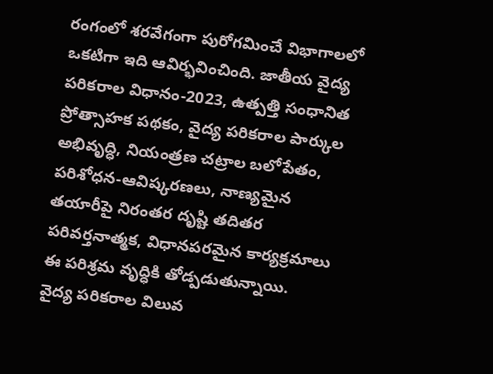రంగంలో శరవేగంగా పురోగమించే విభాగాలలో ఒకటిగా ఇది ఆవిర్భవించింది. జాతీయ వైద్య పరికరాల విధానం-2023, ఉత్పత్తి సంధానిత ప్రోత్సాహక పథకం, వైద్య పరికరాల పార్కుల అభివృద్ధి, నియంత్రణ చట్రాల బలోపేతం, పరిశోధన-ఆవిష్కరణలు, నాణ్యమైన తయారీపై నిరంతర దృష్టి తదితర పరివర్తనాత్మక, విధానపరమైన కార్యక్రమాలు ఈ పరిశ్రమ వృద్ధికి తోడ్పడుతున్నాయి.
వైద్య పరికరాల విలువ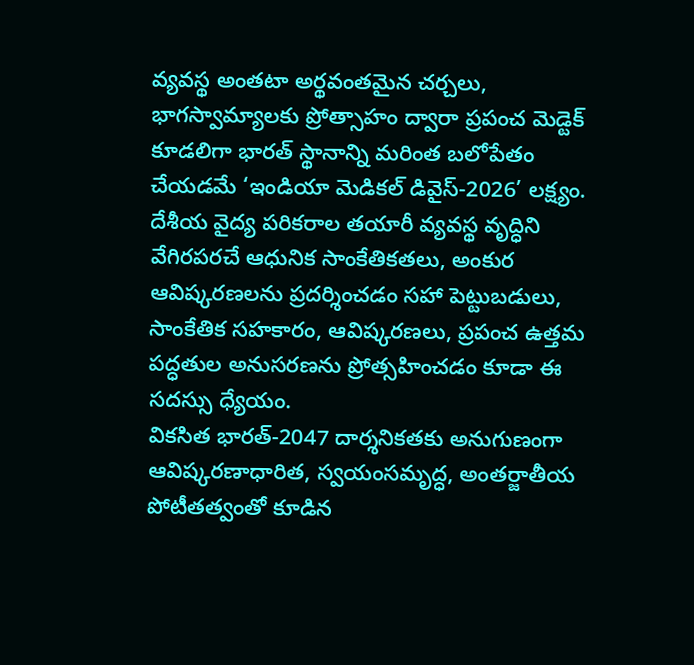వ్యవస్థ అంతటా అర్థవంతమైన చర్చలు, భాగస్వామ్యాలకు ప్రోత్సాహం ద్వారా ప్రపంచ మెడ్టెక్ కూడలిగా భారత్ స్థానాన్ని మరింత బలోపేతం చేయడమే ‘ఇండియా మెడికల్ డివైస్-2026’ లక్ష్యం. దేశీయ వైద్య పరికరాల తయారీ వ్యవస్థ వృద్ధిని వేగిరపరచే ఆధునిక సాంకేతికతలు, అంకుర ఆవిష్కరణలను ప్రదర్శించడం సహా పెట్టుబడులు, సాంకేతిక సహకారం, ఆవిష్కరణలు, ప్రపంచ ఉత్తమ పద్ధతుల అనుసరణను ప్రోత్సహించడం కూడా ఈ సదస్సు ధ్యేయం.
వికసిత భారత్-2047 దార్శనికతకు అనుగుణంగా ఆవిష్కరణాధారిత, స్వయంసమృద్ధ, అంతర్జాతీయ పోటీతత్వంతో కూడిన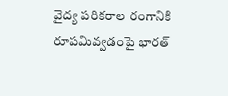వైద్య పరికరాల రంగానికి రూపమివ్వడంపై భారత్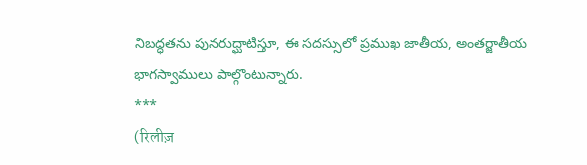నిబద్ధతను పునరుద్ఘాటిస్తూ, ఈ సదస్సులో ప్రముఖ జాతీయ, అంతర్జాతీయ భాగస్వాములు పాల్గొంటున్నారు.
***
(रिलीज़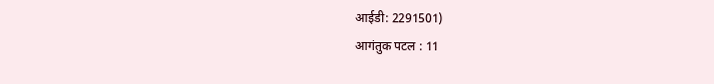आईडी: 2291501)
आगंतुक पटल : 11